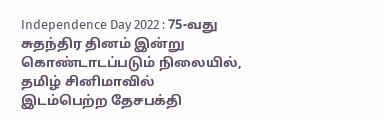Independence Day 2022 : 75-வது சுதந்திர தினம் இன்று கொண்டாடப்படும் நிலையில், தமிழ் சினிமாவில் இடம்பெற்ற தேசபக்தி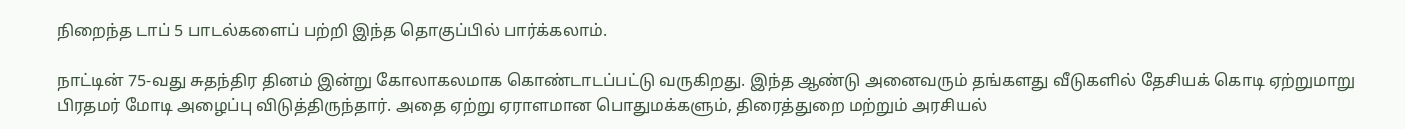நிறைந்த டாப் 5 பாடல்களைப் பற்றி இந்த தொகுப்பில் பார்க்கலாம்.

நாட்டின் 75-வது சுதந்திர தினம் இன்று கோலாகலமாக கொண்டாடப்பட்டு வருகிறது. இந்த ஆண்டு அனைவரும் தங்களது வீடுகளில் தேசியக் கொடி ஏற்றுமாறு பிரதமர் மோடி அழைப்பு விடுத்திருந்தார். அதை ஏற்று ஏராளமான பொதுமக்களும், திரைத்துறை மற்றும் அரசியல்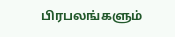பிரபலங்களும்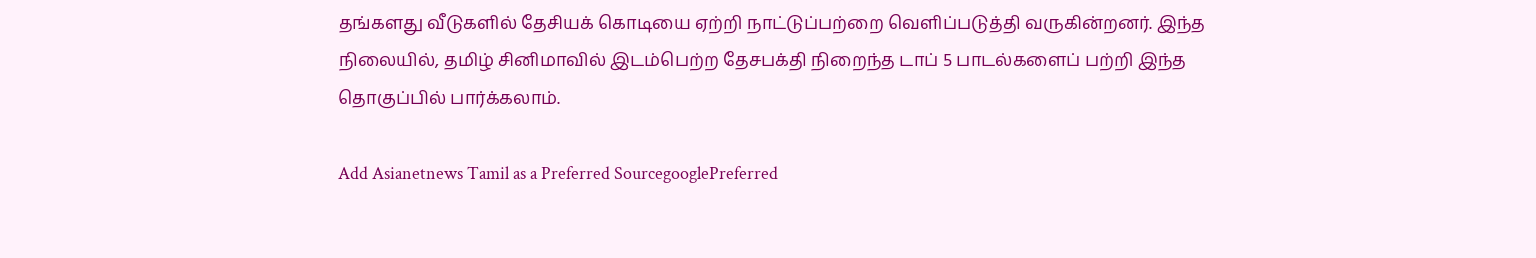தங்களது வீடுகளில் தேசியக் கொடியை ஏற்றி நாட்டுப்பற்றை வெளிப்படுத்தி வருகின்றனர். இந்த நிலையில், தமிழ் சினிமாவில் இடம்பெற்ற தேசபக்தி நிறைந்த டாப் 5 பாடல்களைப் பற்றி இந்த தொகுப்பில் பார்க்கலாம்.

Add Asianetnews Tamil as a Preferred SourcegooglePreferred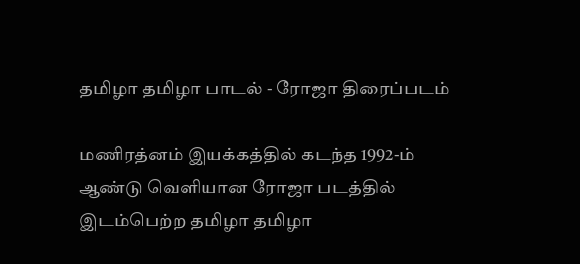தமிழா தமிழா பாடல் - ரோஜா திரைப்படம்

மணிரத்னம் இயக்கத்தில் கடந்த 1992-ம் ஆண்டு வெளியான ரோஜா படத்தில் இடம்பெற்ற தமிழா தமிழா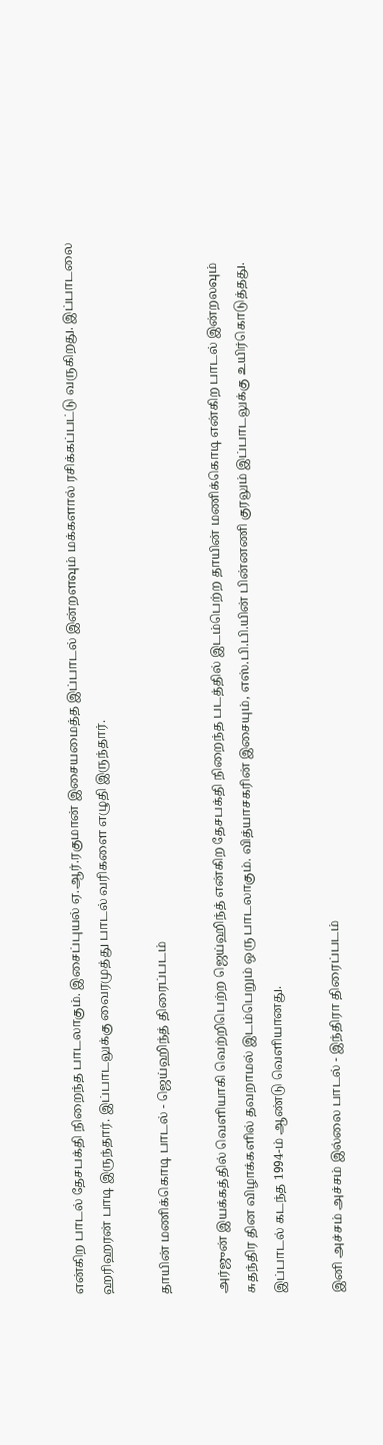என்கிற பாடல் தேசபக்தி நிறைந்த பாடலாகும். இசைப்புயல் ஏ.ஆர்.ரகுமான் இசையமைத்த இப்பாடல் இன்றளவும் மக்களால் ரசிக்கப்பட்டு வருகிறது. இப்பாடலை ஹரிஹரன் பாடி இருந்தார். இப்பாடலுக்கு வைரமுத்து பாடல் வரிகளை எழுதி இருந்தார்.

தாயின் மணிக்கொடி பாடல் - ஜெய்ஹிந்த் திரைப்படம்

அர்ஜுன் இயக்கத்தில் வெளியாகி வெற்றிபெற்ற ஜெய்ஹிந்த் என்கிற தேசபக்தி நிறைந்த படத்தில் இடம்பெற்ற தாயின் மணிக்கொடி என்கிற பாடல் இன்றலவும் சுதந்திர தின விழாக்களில் தவறாமல் இடம்பெறும் ஒரு பாடலாகும். வித்யாசகரின் இசையும், எஸ்.பி.பி.யின் பின்னணி குரலும் இப்பாடலுக்கு உயிர்கொடுத்தது. இப்பாடல் கடந்த 1994-ம் ஆண்டு வெளியானது.

இனி அச்சம் அச்சம் இல்லை பாடல் - இந்திரா திரைப்படம்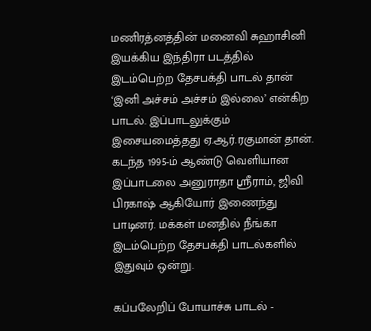மணிரத்னத்தின் மனைவி சுஹாசினி இயக்கிய இந்திரா படத்தில் இடம்பெற்ற தேசபக்தி பாடல் தான் ‘இனி அச்சம் அச்சம் இல்லை’ என்கிற பாடல். இப்பாடலுக்கும் இசையமைத்தது ஏ.ஆர்.ரகுமான் தான். கடந்த 1995-ம் ஆண்டு வெளியான இப்பாடலை அனுராதா ஸ்ரீராம், ஜிவி பிரகாஷ் ஆகியோர் இணைந்து பாடினர். மக்கள் மனதில் நீங்கா இடம்பெற்ற தேசபக்தி பாடல்களில் இதுவும் ஒன்று.

கப்பலேறிப் போயாச்சு பாடல் -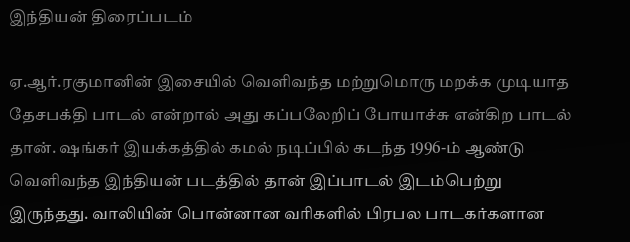இந்தியன் திரைப்படம்

ஏ.ஆர்.ரகுமானின் இசையில் வெளிவந்த மற்றுமொரு மறக்க முடியாத தேசபக்தி பாடல் என்றால் அது கப்பலேறிப் போயாச்சு என்கிற பாடல் தான். ஷங்கர் இயக்கத்தில் கமல் நடிப்பில் கடந்த 1996-ம் ஆண்டு வெளிவந்த இந்தியன் படத்தில் தான் இப்பாடல் இடம்பெற்று இருந்தது. வாலியின் பொன்னான வரிகளில் பிரபல பாடகர்களான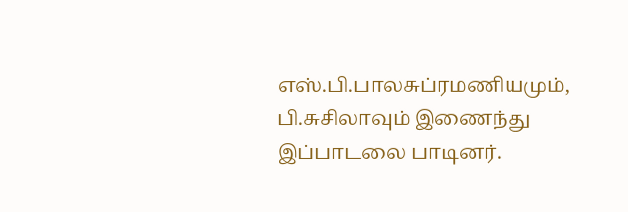எஸ்.பி.பாலசுப்ரமணியமும், பி.சுசிலாவும் இணைந்து இப்பாடலை பாடினர்.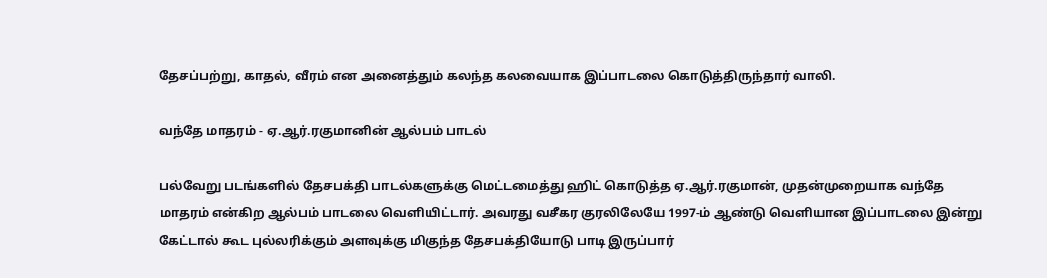தேசப்பற்று, காதல், வீரம் என அனைத்தும் கலந்த கலவையாக இப்பாடலை கொடுத்திருந்தார் வாலி.

வந்தே மாதரம் - ஏ.ஆர்.ரகுமானின் ஆல்பம் பாடல்

பல்வேறு படங்களில் தேசபக்தி பாடல்களுக்கு மெட்டமைத்து ஹிட் கொடுத்த ஏ.ஆர்.ரகுமான், முதன்முறையாக வந்தே மாதரம் என்கிற ஆல்பம் பாடலை வெளியிட்டார். அவரது வசீகர குரலிலேயே 1997-ம் ஆண்டு வெளியான இப்பாடலை இன்று கேட்டால் கூட புல்லரிக்கும் அளவுக்கு மிகுந்த தேசபக்தியோடு பாடி இருப்பார்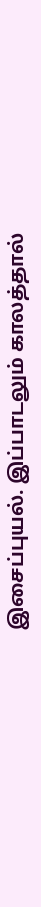இசைப்புயல். இப்பாடலும் காலத்தால்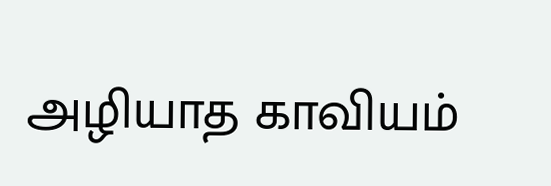அழியாத காவியம்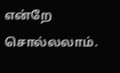என்றே சொல்லலாம்.